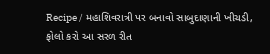Recipe / મહાશિવરાત્રી પર બનાવો સાબુદાણાની ખીચડી, ફોલો કરો આ સરળ રીત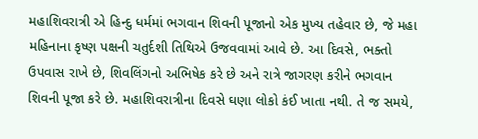મહાશિવરાત્રી એ હિન્દુ ધર્મમાં ભગવાન શિવની પૂજાનો એક મુખ્ય તહેવાર છે, જે મહા મહિનાના કૃષ્ણ પક્ષની ચતુર્દશી તિથિએ ઉજવવામાં આવે છે. આ દિવસે, ભક્તો ઉપવાસ રાખે છે, શિવલિંગનો અભિષેક કરે છે અને રાત્રે જાગરણ કરીને ભગવાન શિવની પૂજા કરે છે. મહાશિવરાત્રીના દિવસે ઘણા લોકો કંઈ ખાતા નથી. તે જ સમયે,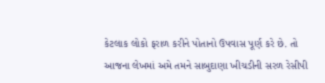કેટલાક લોકો ફરાળ કરીને પોતાનો ઉપવાસ પૂર્ણ કરે છે. તો આજના લેખમાં અમે તમને સાબુદાણા ખીચડીની સરળ રેસીપી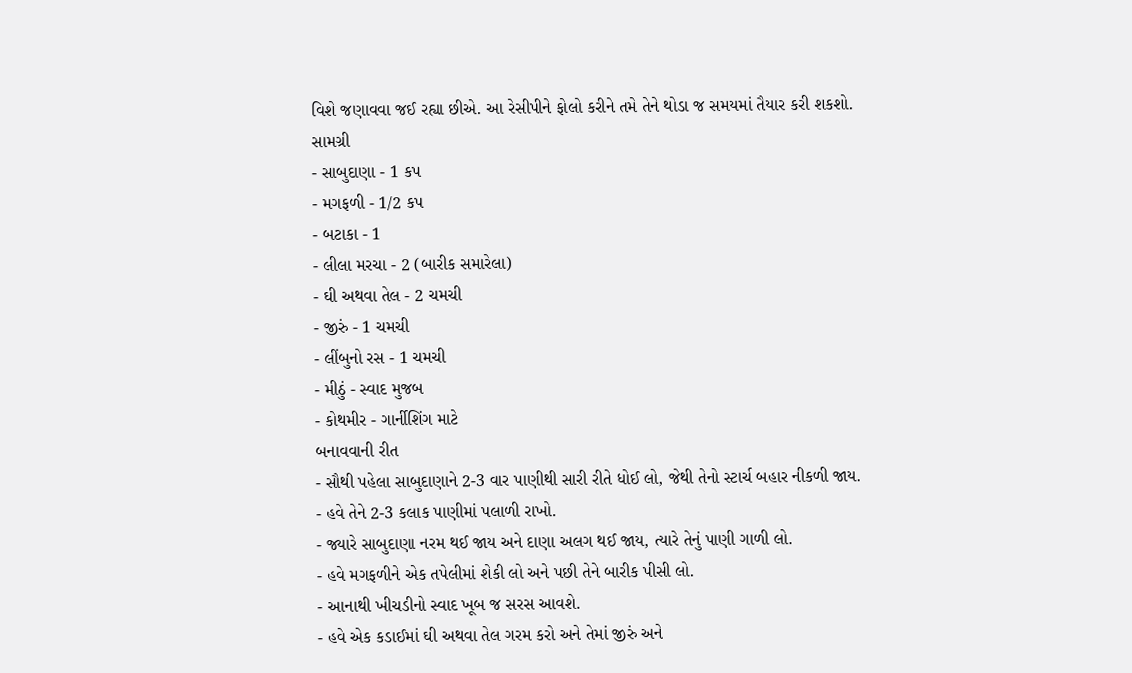વિશે જણાવવા જઈ રહ્યા છીએ. આ રેસીપીને ફોલો કરીને તમે તેને થોડા જ સમયમાં તૈયાર કરી શકશો.
સામગ્રી
- સાબુદાણા - 1 કપ
- મગફળી - 1/2 કપ
- બટાકા - 1
- લીલા મરચા - 2 (બારીક સમારેલા)
- ઘી અથવા તેલ - 2 ચમચી
- જીરું - 1 ચમચી
- લીંબુનો રસ - 1 ચમચી
- મીઠું - સ્વાદ મુજબ
- કોથમીર - ગાર્નીશિંગ માટે
બનાવવાની રીત
- સૌથી પહેલા સાબુદાણાને 2-3 વાર પાણીથી સારી રીતે ધોઈ લો, જેથી તેનો સ્ટાર્ચ બહાર નીકળી જાય.
- હવે તેને 2-3 કલાક પાણીમાં પલાળી રાખો.
- જ્યારે સાબુદાણા નરમ થઈ જાય અને દાણા અલગ થઈ જાય, ત્યારે તેનું પાણી ગાળી લો.
- હવે મગફળીને એક તપેલીમાં શેકી લો અને પછી તેને બારીક પીસી લો.
- આનાથી ખીચડીનો સ્વાદ ખૂબ જ સરસ આવશે.
- હવે એક કડાઈમાં ઘી અથવા તેલ ગરમ કરો અને તેમાં જીરું અને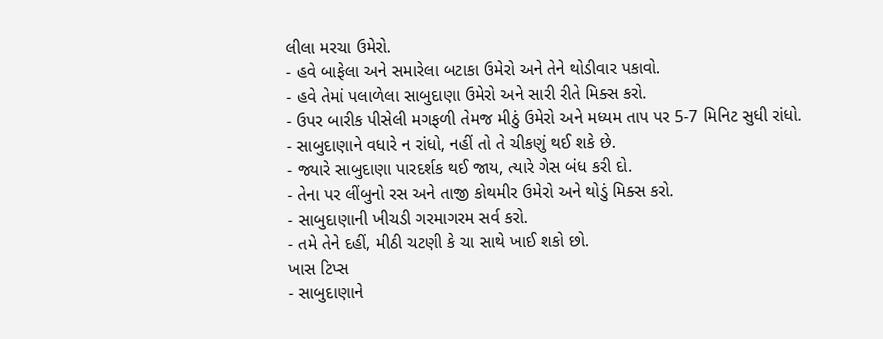લીલા મરચા ઉમેરો.
- હવે બાફેલા અને સમારેલા બટાકા ઉમેરો અને તેને થોડીવાર પકાવો.
- હવે તેમાં પલાળેલા સાબુદાણા ઉમેરો અને સારી રીતે મિક્સ કરો.
- ઉપર બારીક પીસેલી મગફળી તેમજ મીઠું ઉમેરો અને મધ્યમ તાપ પર 5-7 મિનિટ સુધી રાંધો.
- સાબુદાણાને વધારે ન રાંધો, નહીં તો તે ચીકણું થઈ શકે છે.
- જ્યારે સાબુદાણા પારદર્શક થઈ જાય, ત્યારે ગેસ બંધ કરી દો.
- તેના પર લીંબુનો રસ અને તાજી કોથમીર ઉમેરો અને થોડું મિક્સ કરો.
- સાબુદાણાની ખીચડી ગરમાગરમ સર્વ કરો.
- તમે તેને દહીં, મીઠી ચટણી કે ચા સાથે ખાઈ શકો છો.
ખાસ ટિપ્સ
- સાબુદાણાને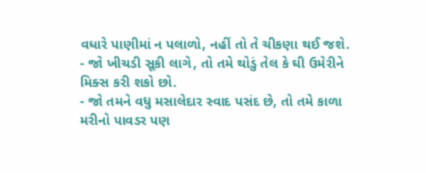વધારે પાણીમાં ન પલાળો, નહીં તો તે ચીકણા થઈ જશે.
- જો ખીચડી સૂકી લાગે, તો તમે થોડું તેલ કે ઘી ઉમેરીને મિક્સ કરી શકો છો.
- જો તમને વધુ મસાલેદાર સ્વાદ પસંદ છે, તો તમે કાળા મરીનો પાવડર પણ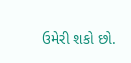ઉમેરી શકો છો.